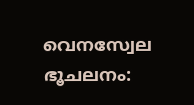വെനസ്വേല ഭൂചലനം: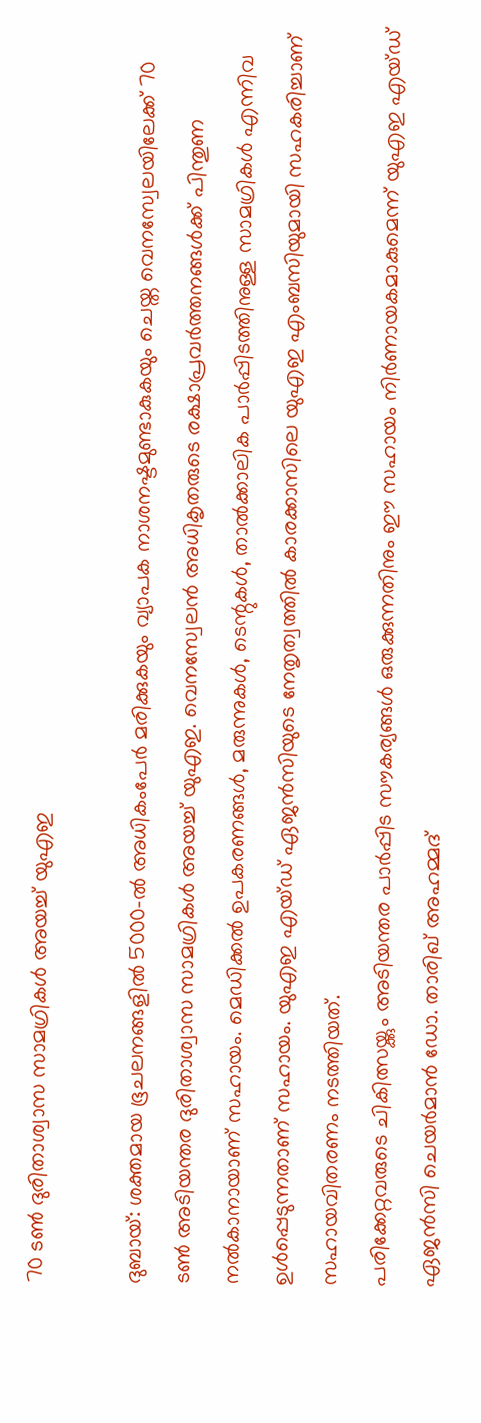70 ടൺ ദുരിതാശ്വാസ സാമഗ്രികൾ അയച്ച് യുഎഇ

ദുബായ്: ശക്തമായ ഭൂചലനങ്ങളിൽ 5000-ൽ അധികംപേർ മരിക്കുകയും വ്യാപക നാശനഷ്ടമുണ്ടാകുകയും ചെയ്ത വെനസ്വേലയിലേക്ക് 70 ടൺ അടിയന്തര ദുരിതാശ്വാസ സാമഗ്രികൾ അയച്ച് യുഎഇ. വെനസ്വേലൻ അധികൃതരുടെ രക്ഷാപ്രവർത്തനങ്ങൾക്ക് പിന്തുണ നൽകാനായാണ് സഹായം. മെഡിക്കൽ ഉപകരണങ്ങൾ, മരുന്നുകൾ, ടെന്റുകൾ, താൽക്കാലിക പാർപ്പിടത്തിനുള്ള സാമഗ്രികൾ എന്നിവ ഉൾപ്പെടുന്നതാണ് സഹായം. യുഎഇ എയ്ഡ് ഏജൻസിയുടെ നേതൃത്വത്തിൽ കാരക്കാസിലെ യുഎഇ എംബസിയുമായി സഹകരിച്ചാണ് സഹായവിതരണം നടത്തിയത്.
പരിക്കേറ്റവരുടെ ചികിത്സയ്ക്കും അടിയന്തര പാർപ്പിട സൗകര്യങ്ങൾ ഒരുക്കുന്നതിനും ഈ സഹായം നിർണായകമാകുമെന്ന് യുഎഇ എയ്ഡ് ഏജൻസി ചെയർമാൻ ഡോ. താരിഖ് അഹമ്മദ്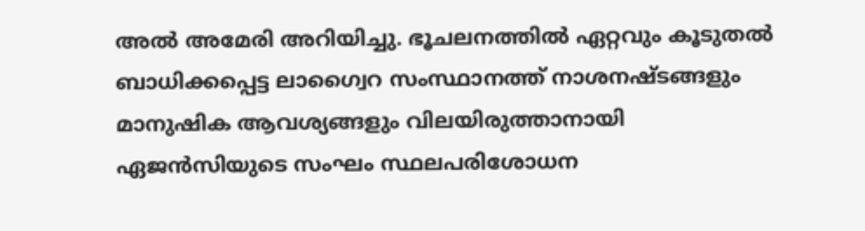അൽ അമേരി അറിയിച്ചു. ഭൂചലനത്തിൽ ഏറ്റവും കൂടുതൽ ബാധിക്കപ്പെട്ട ലാഗ്വൈറ സംസ്ഥാനത്ത് നാശനഷ്ടങ്ങളും മാനുഷിക ആവശ്യങ്ങളും വിലയിരുത്താനായി ഏജൻസിയുടെ സംഘം സ്ഥലപരിശോധന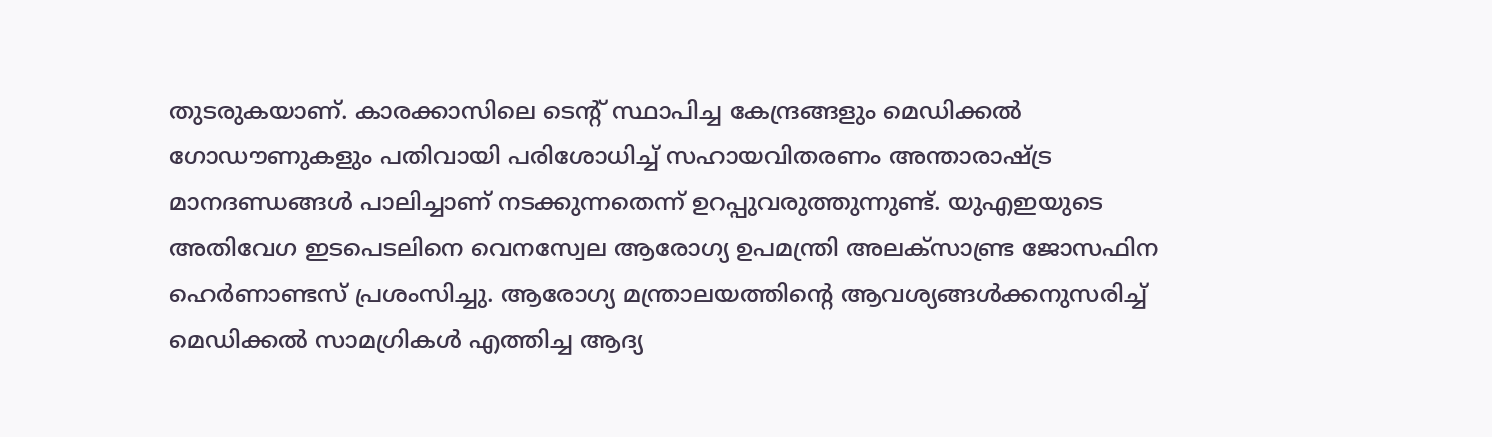തുടരുകയാണ്. കാരക്കാസിലെ ടെന്റ് സ്ഥാപിച്ച കേന്ദ്രങ്ങളും മെഡിക്കൽ ഗോഡൗണുകളും പതിവായി പരിശോധിച്ച് സഹായവിതരണം അന്താരാഷ്ട്ര മാനദണ്ഡങ്ങൾ പാലിച്ചാണ് നടക്കുന്നതെന്ന് ഉറപ്പുവരുത്തുന്നുണ്ട്. യുഎഇയുടെ അതിവേഗ ഇടപെടലിനെ വെനസ്വേല ആരോഗ്യ ഉപമന്ത്രി അലക്സാണ്ട്ര ജോസഫിന ഹെർണാണ്ടസ് പ്രശംസിച്ചു. ആരോഗ്യ മന്ത്രാലയത്തിന്റെ ആവശ്യങ്ങൾക്കനുസരിച്ച് മെഡിക്കൽ സാമഗ്രികൾ എത്തിച്ച ആദ്യ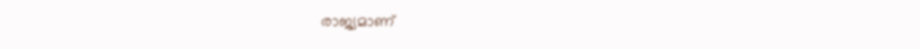രാജ്യമാണ്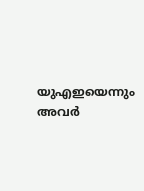യുഎഇയെന്നും അവർ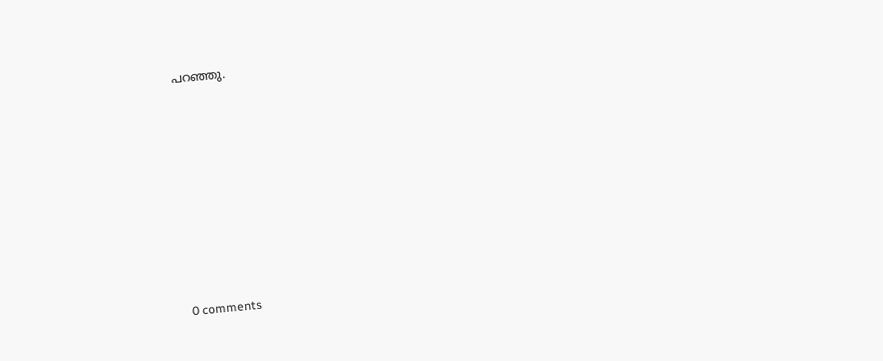പറഞ്ഞു.










0 comments